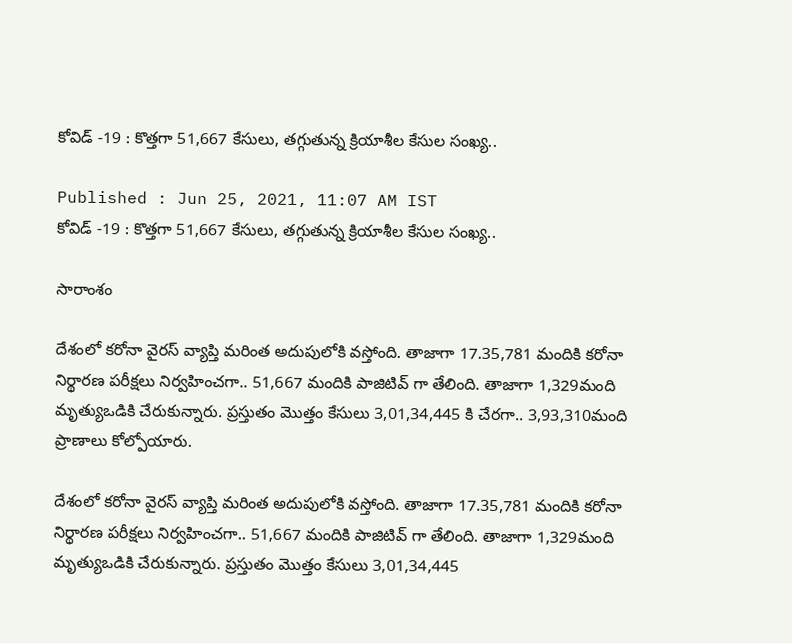కోవిడ్ -19 : కొత్తగా 51,667 కేసులు, తగ్గుతున్న క్రియాశీల కేసుల సంఖ్య..

Published : Jun 25, 2021, 11:07 AM IST
కోవిడ్ -19 : కొత్తగా 51,667 కేసులు, తగ్గుతున్న క్రియాశీల కేసుల సంఖ్య..

సారాంశం

దేశంలో కరోనా వైరస్ వ్యాప్తి మరింత అదుపులోకి వస్తోంది. తాజాగా 17.35,781 మందికి కరోనా నిర్థారణ పరీక్షలు నిర్వహించగా.. 51,667 మందికి పాజిటివ్ గా తేలింది. తాజాగా 1,329మంది మృత్యుఒడికి చేరుకున్నారు. ప్రస్తుతం మొత్తం కేసులు 3,01,34,445 కి చేరగా.. 3,93,310మంది ప్రాణాలు కోల్పోయారు.

దేశంలో కరోనా వైరస్ వ్యాప్తి మరింత అదుపులోకి వస్తోంది. తాజాగా 17.35,781 మందికి కరోనా నిర్థారణ పరీక్షలు నిర్వహించగా.. 51,667 మందికి పాజిటివ్ గా తేలింది. తాజాగా 1,329మంది మృత్యుఒడికి చేరుకున్నారు. ప్రస్తుతం మొత్తం కేసులు 3,01,34,445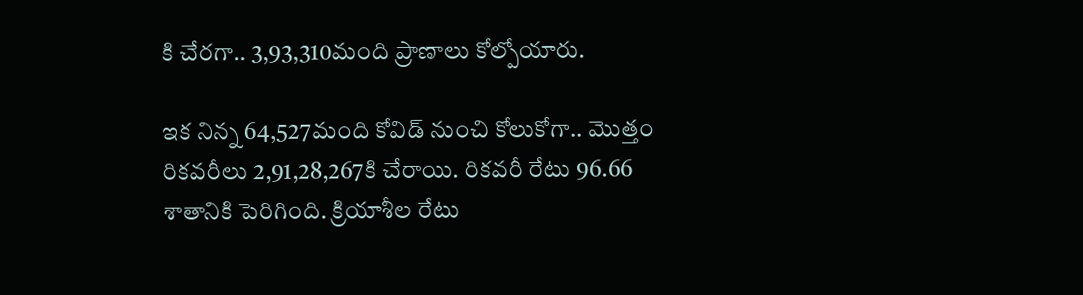కి చేరగా.. 3,93,310మంది ప్రాణాలు కోల్పోయారు.

ఇక నిన్న 64,527మంది కోవిడ్ నుంచి కోలుకోగా.. మొత్తం రికవరీలు 2,91,28,267కి చేరాయి. రికవరీ రేటు 96.66 శాతానికి పెరిగింది. క్రియాశీల రేటు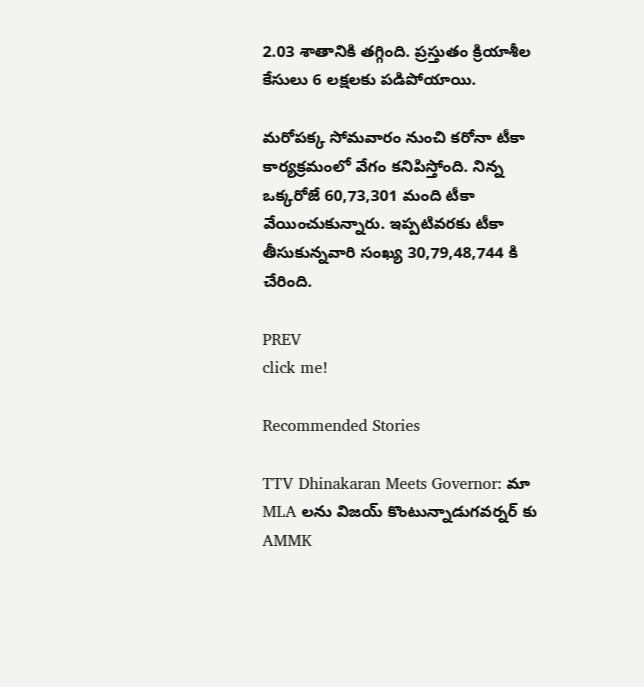2.03 శాతానికి తగ్గింది. ప్రస్తుతం క్రియాశీల కేసులు 6 లక్షలకు పడిపోయాయి.

మరోపక్క సోమవారం నుంచి కరోనా టీకా కార్యక్రమంలో వేగం కనిపిస్తోంది. నిన్న ఒక్కరోజే 60,73,301 మంది టీకా వేయించుకున్నారు. ఇప్పటివరకు టీకా తీసుకున్నవారి సంఖ్య 30,79,48,744 కి చేరింది.

PREV
click me!

Recommended Stories

TTV Dhinakaran Meets Governor: మా MLA లను విజయ్ కొంటున్నాడుగవర్నర్ కు AMMK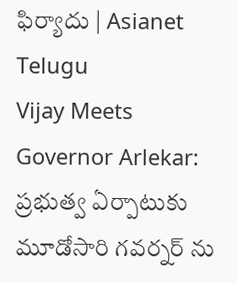ఫిర్యాదు | Asianet Telugu
Vijay Meets Governor Arlekar: ప్రభుత్వ ఏర్పాటుకు మూడోసారి గవర్నర్ ను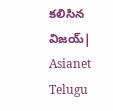కలిసిన విజయ్| Asianet Telugu